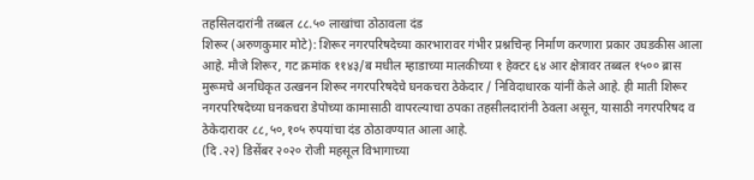तहसिलदारांनी तब्बल ८८.५० लाखांचा ठोठावला दंड
शिरूर (अरुणकुमार मोटे): शिरूर नगरपरिषदेच्या कारभारावर गंभीर प्रश्नचिन्ह निर्माण करणारा प्रकार उघडकीस आला आहे. मौजे शिरूर, गट क्रमांक ११४३/ब मधील म्हाडाच्या मालकीच्या १ हेक्टर ६४ आर क्षेत्रावर तब्बल १५०० ब्रास मुरूमचे अनधिकृत उत्खनन शिरूर नगरपरिषदेचे घनकचरा ठेकेदार / निविदाधारक यांनीं केले आहे. ही माती शिरूर नगरपरिषदेच्या घनकचरा डेपोच्या कामासाठी वापरल्याचा ठपका तहसीलदारांनी ठेवला असून, यासाठी नगरपरिषद व ठेकेदारावर ८८,५०,१०५ रुपयांचा दंड ठोठावण्यात आला आहे.
(दि .२२) डिसेंबर २०२० रोजी महसूल विभागाच्या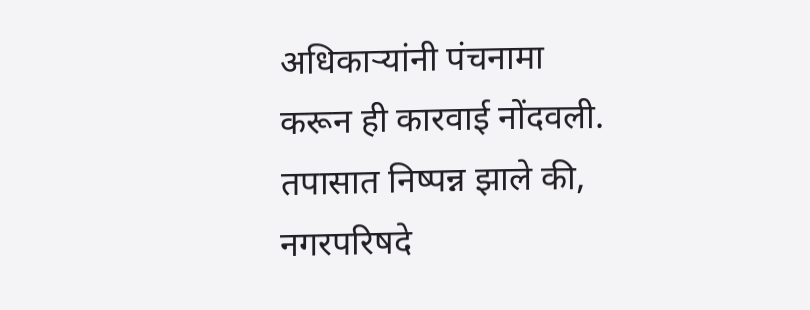अधिकाऱ्यांनी पंचनामा करून ही कारवाई नोंदवली. तपासात निष्पन्न झाले की, नगरपरिषदे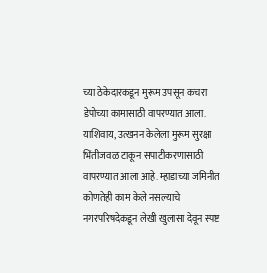च्या ठेकेदारकडून मुरूम उपसून कचरा डेपोच्या कामासाठी वापरण्यात आला. याशिवाय, उत्खनन केलेला मुरूम सुरक्षा भिंतीजवळ टाकून सपाटीकरणासाठी वापरण्यात आला आहे. म्हाडाच्या जमिनीत कोणतेही काम केले नसल्याचे नगरपरिषदेकडून लेखी खुलासा देवून स्पष्ट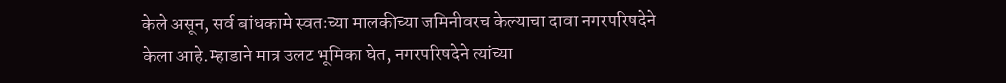केले असून, सर्व बांधकामे स्वतःच्या मालकीच्या जमिनीवरच केल्याचा दावा नगरपरिषदेने केला आहे.म्हाडाने मात्र उलट भूमिका घेत, नगरपरिषदेने त्यांच्या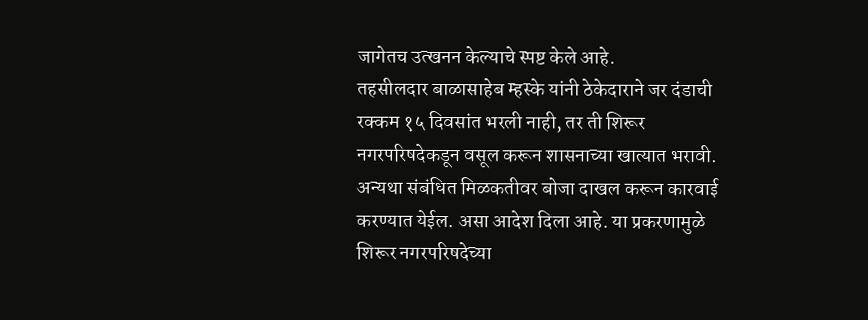जागेतच उत्खनन केल्याचे स्पष्ट केले आहे.
तहसीलदार बाळासाहेब म्हस्के यांनी ठेकेदाराने जर दंडाची रक्कम १५ दिवसांत भरली नाही, तर ती शिरूर नगरपरिषदेकडून वसूल करून शासनाच्या खात्यात भरावी. अन्यथा संबंधित मिळकतीवर बोजा दाखल करून कारवाई करण्यात येईल. असा आदेश दिला आहे. या प्रकरणामुळे शिरूर नगरपरिषदेच्या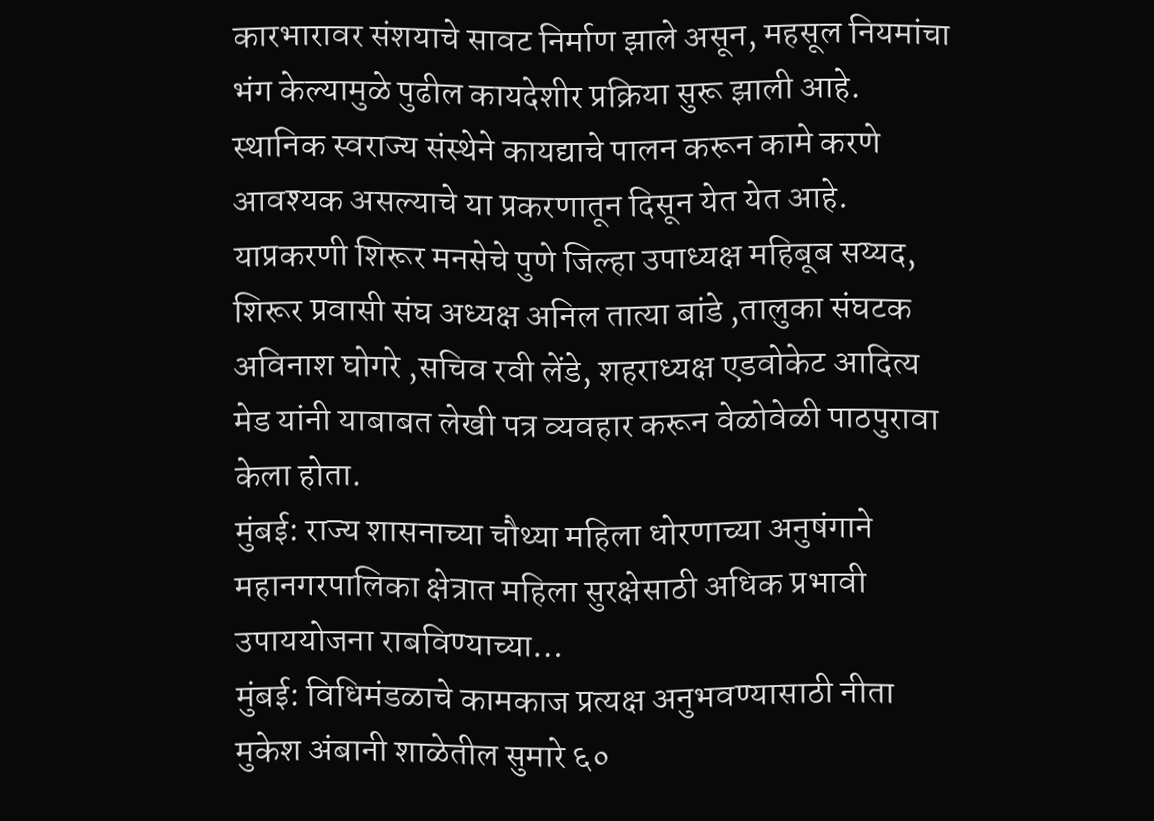कारभारावर संशयाचे सावट निर्माण झाले असून, महसूल नियमांचा भंग केल्यामुळे पुढील कायदेशीर प्रक्रिया सुरू झाली आहे. स्थानिक स्वराज्य संस्थेने कायद्याचे पालन करून कामे करणे आवश्यक असल्याचे या प्रकरणातून दिसून येत येत आहे. याप्रकरणी शिरूर मनसेचे पुणे जिल्हा उपाध्यक्ष महिबूब सय्यद, शिरूर प्रवासी संघ अध्यक्ष अनिल तात्या बांडे ,तालुका संघटक अविनाश घोगरे ,सचिव रवी लेंडे, शहराध्यक्ष एडवोकेट आदित्य मेड यांनी याबाबत लेखी पत्र व्यवहार करून वेळोवेळी पाठपुरावा केला होता.
मुंबई: राज्य शासनाच्या चौथ्या महिला धोरणाच्या अनुषंगाने महानगरपालिका क्षेत्रात महिला सुरक्षेसाठी अधिक प्रभावी उपाययोजना राबविण्याच्या…
मुंबई: विधिमंडळाचे कामकाज प्रत्यक्ष अनुभवण्यासाठी नीता मुकेश अंबानी शाळेतील सुमारे ६०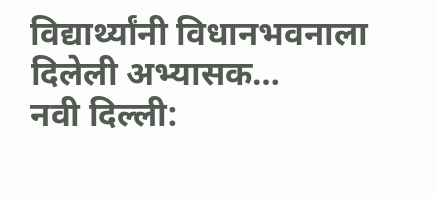विद्यार्थ्यांनी विधानभवनाला दिलेली अभ्यासक…
नवी दिल्ली: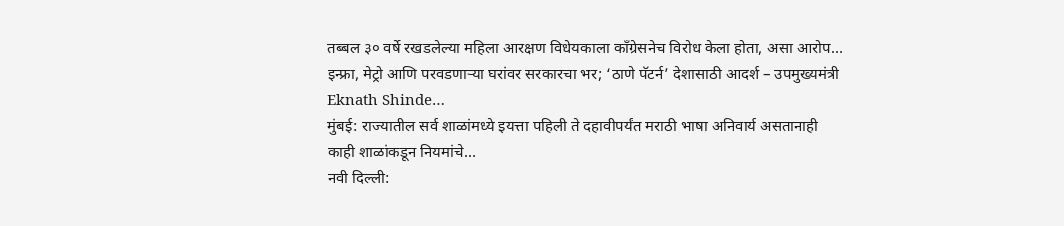तब्बल ३० वर्षे रखडलेल्या महिला आरक्षण विधेयकाला काँग्रेसनेच विरोध केला होता, असा आरोप…
इन्फ्रा, मेट्रो आणि परवडणाऱ्या घरांवर सरकारचा भर; ‘ठाणे पॅटर्न’ देशासाठी आदर्श – उपमुख्यमंत्री Eknath Shinde…
मुंबई: राज्यातील सर्व शाळांमध्ये इयत्ता पहिली ते दहावीपर्यंत मराठी भाषा अनिवार्य असतानाही काही शाळांकडून नियमांचे…
नवी दिल्ली: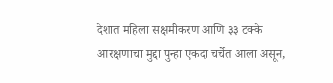देशात महिला सक्षमीकरण आणि ३३ टक्के आरक्षणाचा मुद्दा पुन्हा एकदा चर्चेत आला असून,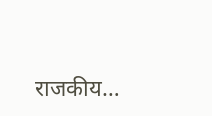राजकीय…